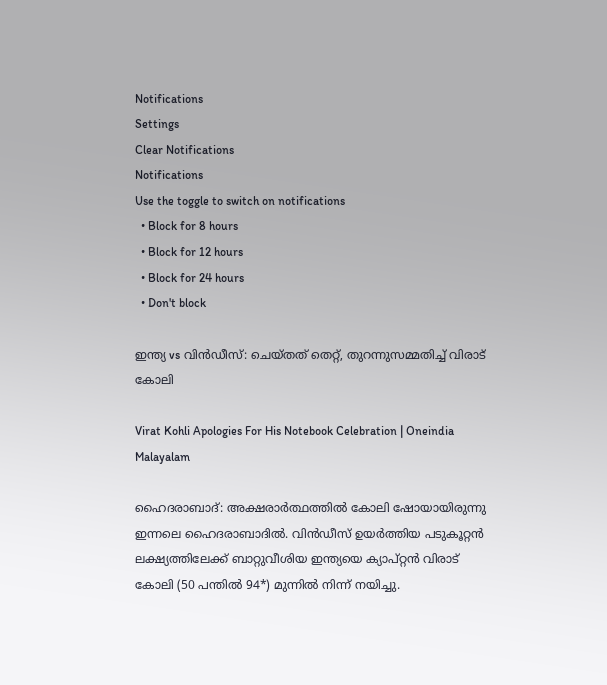Notifications
Settings
Clear Notifications
Notifications
Use the toggle to switch on notifications
  • Block for 8 hours
  • Block for 12 hours
  • Block for 24 hours
  • Don't block

ഇന്ത്യ vs വിന്‍ഡീസ്: ചെയ്തത് തെറ്റ്, തുറന്നുസമ്മതിച്ച് വിരാട് കോലി

Virat Kohli Apologies For His Notebook Celebration | Oneindia Malayalam

ഹൈദരാബാദ്: അക്ഷരാര്‍ത്ഥത്തില്‍ കോലി ഷോയായിരുന്നു ഇന്നലെ ഹൈദരാബാദില്‍. വിന്‍ഡീസ് ഉയര്‍ത്തിയ പടുകൂറ്റന്‍ ലക്ഷ്യത്തിലേക്ക് ബാറ്റുവീശിയ ഇന്ത്യയെ ക്യാപ്റ്റന്‍ വിരാട് കോലി (50 പന്തില്‍ 94*) മുന്നില്‍ നിന്ന് നയിച്ചു.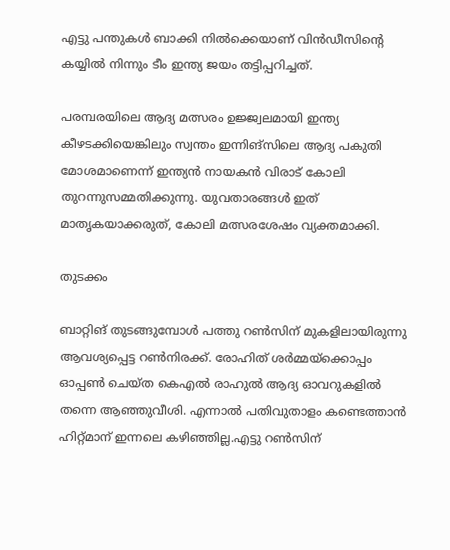എട്ടു പന്തുകള്‍ ബാക്കി നില്‍ക്കെയാണ് വിന്‍ഡീസിന്റെ കയ്യില്‍ നിന്നും ടീം ഇന്ത്യ ജയം തട്ടിപ്പറിച്ചത്.

പരമ്പരയിലെ ആദ്യ മത്സരം ഉജ്ജ്വലമായി ഇന്ത്യ കീഴടക്കിയെങ്കിലും സ്വന്തം ഇന്നിങ്‌സിലെ ആദ്യ പകുതി മോശമാണെന്ന് ഇന്ത്യന്‍ നായകന്‍ വിരാട് കോലി തുറന്നുസമ്മതിക്കുന്നു. യുവതാരങ്ങള്‍ ഇത് മാതൃകയാക്കരുത്, കോലി മത്സരശേഷം വ്യക്തമാക്കി.

തുടക്കം

ബാറ്റിങ് തുടങ്ങുമ്പോള്‍ പത്തു റണ്‍സിന് മുകളിലായിരുന്നു ആവശ്യപ്പെട്ട റണ്‍നിരക്ക്. രോഹിത് ശര്‍മ്മയ്‌ക്കൊപ്പം ഓപ്പണ്‍ ചെയ്ത കെഎല്‍ രാഹുല്‍ ആദ്യ ഓവറുകളില്‍ തന്നെ ആഞ്ഞുവീശി. എന്നാല്‍ പതിവുതാളം കണ്ടെത്താന്‍ ഹിറ്റ്മാന് ഇന്നലെ കഴിഞ്ഞില്ല.എട്ടു റണ്‍സിന്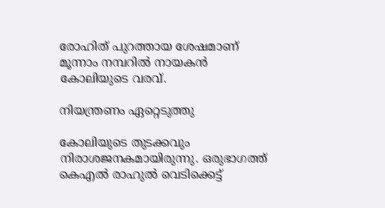രോഹിത് പുറത്തായ ശേഷമാണ് മൂന്നാം നമ്പറില്‍ നായകന്‍ കോലിയുടെ വരവ്.

നിയന്ത്രണം ഏറ്റെടുത്തു

കോലിയുടെ തുടക്കവും നിരാശജനകമായിരുന്നു. ഒരുഭാഗത്ത് കെഎല്‍ രാഹുല്‍ വെടിക്കെട്ട്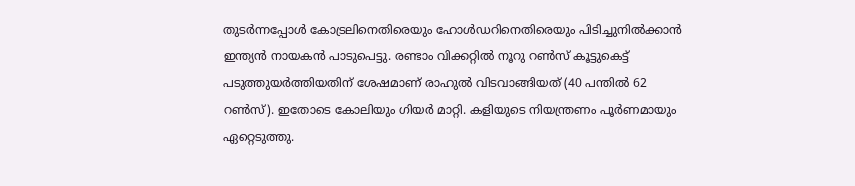തുടര്‍ന്നപ്പോള്‍ കോട്രലിനെതിരെയും ഹോള്‍ഡറിനെതിരെയും പിടിച്ചുനില്‍ക്കാന്‍ ഇന്ത്യന്‍ നായകന്‍ പാടുപെട്ടു. രണ്ടാം വിക്കറ്റില്‍ നൂറു റണ്‍സ് കൂട്ടുകെട്ട് പടുത്തുയര്‍ത്തിയതിന് ശേഷമാണ് രാഹുല്‍ വിടവാങ്ങിയത് (40 പന്തില്‍ 62 റണ്‍സ്). ഇതോടെ കോലിയും ഗിയര്‍ മാറ്റി. കളിയുടെ നിയന്ത്രണം പൂര്‍ണമായും ഏറ്റെടുത്തു.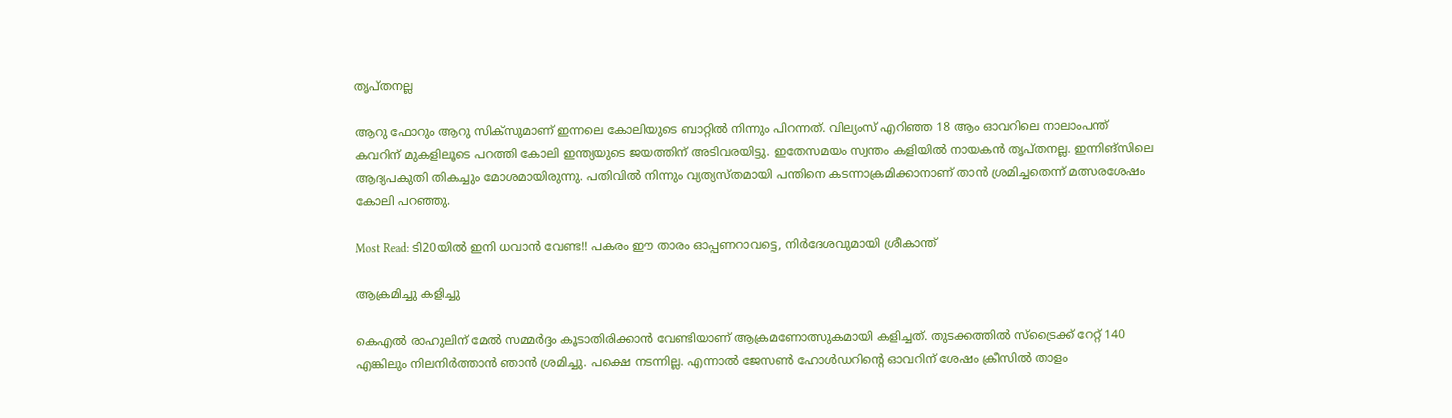തൃപ്തനല്ല

ആറു ഫോറും ആറു സിക്‌സുമാണ് ഇന്നലെ കോലിയുടെ ബാറ്റില്‍ നിന്നും പിറന്നത്. വില്യംസ് എറിഞ്ഞ 18 ആം ഓവറിലെ നാലാംപന്ത് കവറിന് മുകളിലൂടെ പറത്തി കോലി ഇന്ത്യയുടെ ജയത്തിന് അടിവരയിട്ടു. ഇതേസമയം സ്വന്തം കളിയില്‍ നായകന്‍ തൃപ്തനല്ല. ഇന്നിങ്‌സിലെ ആദ്യപകുതി തികച്ചും മോശമായിരുന്നു. പതിവില്‍ നിന്നും വ്യത്യസ്തമായി പന്തിനെ കടന്നാക്രമിക്കാനാണ് താന്‍ ശ്രമിച്ചതെന്ന് മത്സരശേഷം കോലി പറഞ്ഞു.

Most Read: ടി20യില്‍ ഇനി ധവാന്‍ വേണ്ട!! പകരം ഈ താരം ഓപ്പണറാവട്ടെ, നിര്‍ദേശവുമായി ശ്രീകാന്ത്

ആക്രമിച്ചു കളിച്ചു

കെഎല്‍ രാഹുലിന് മേല്‍ സമ്മര്‍ദ്ദം കൂടാതിരിക്കാന്‍ വേണ്ടിയാണ് ആക്രമണോത്സുകമായി കളിച്ചത്. തുടക്കത്തില്‍ സ്‌ട്രൈക്ക് റേറ്റ് 140 എങ്കിലും നിലനിര്‍ത്താന്‍ ഞാന്‍ ശ്രമിച്ചു. പക്ഷെ നടന്നില്ല. എന്നാല്‍ ജേസണ്‍ ഹോള്‍ഡറിന്റെ ഓവറിന് ശേഷം ക്രീസില്‍ താളം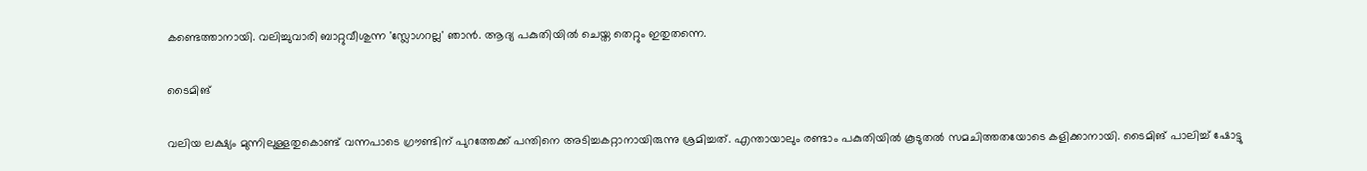കണ്ടെത്താനായി. വലിച്ചുവാരി ബാറ്റുവീശുന്ന 'സ്ലോഗറല്ല' ഞാന്‍. ആദ്യ പകുതിയില്‍ ചെയ്ത തെറ്റും ഇതുതന്നെ.

ടൈമിങ്

വലിയ ലക്ഷ്യം മുന്നിലുള്ളതുകൊണ്ട് വന്നപാടെ ഗ്രൗണ്ടിന് പുറത്തേക്ക് പന്തിനെ അടിച്ചകറ്റാനായിരുന്നു ശ്രമിച്ചത്. എന്തായാലും രണ്ടാം പകുതിയില്‍ കൂടുതല്‍ സമചിത്തതയോടെ കളിക്കാനായി. ടൈമിങ് പാലിച്ച് ഷോട്ടു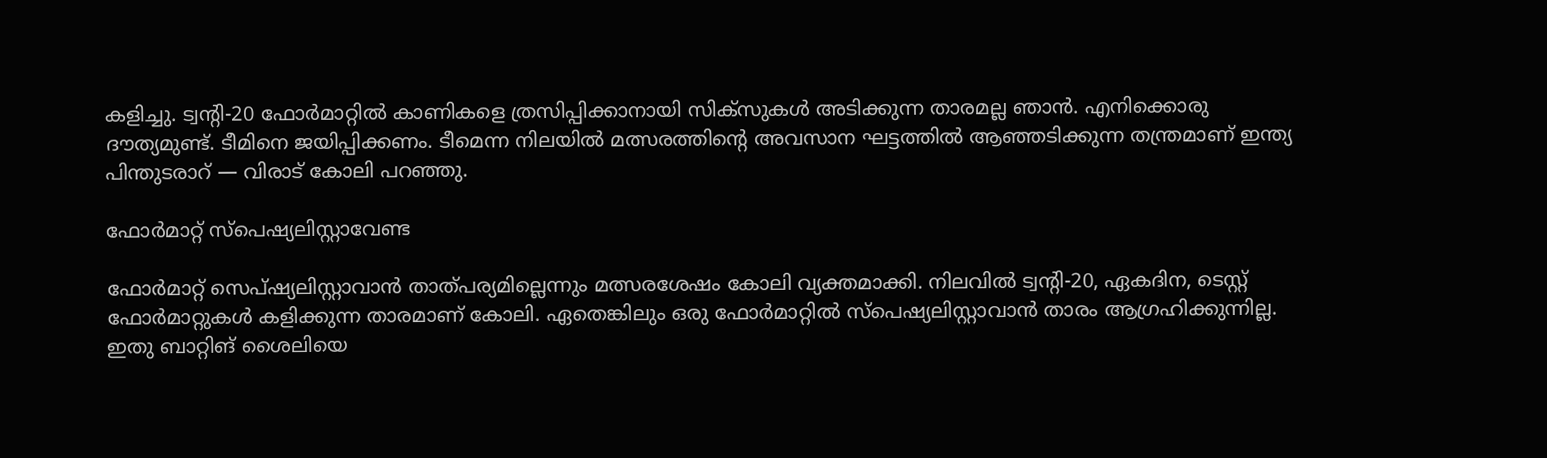കളിച്ചു. ട്വന്റി-20 ഫോര്‍മാറ്റില്‍ കാണികളെ ത്രസിപ്പിക്കാനായി സിക്‌സുകള്‍ അടിക്കുന്ന താരമല്ല ഞാന്‍. എനിക്കൊരു ദൗത്യമുണ്ട്. ടീമിനെ ജയിപ്പിക്കണം. ടീമെന്ന നിലയില്‍ മത്സരത്തിന്റെ അവസാന ഘട്ടത്തില്‍ ആഞ്ഞടിക്കുന്ന തന്ത്രമാണ് ഇന്ത്യ പിന്തുടരാറ് — വിരാട് കോലി പറഞ്ഞു.

ഫോർമാറ്റ് സ്പെഷ്യലിസ്റ്റാവേണ്ട

ഫോര്‍മാറ്റ് സെപ്ഷ്യലിസ്റ്റാവാന്‍ താത്പര്യമില്ലെന്നും മത്സരശേഷം കോലി വ്യക്തമാക്കി. നിലവില്‍ ട്വന്റി-20, ഏകദിന, ടെസ്റ്റ് ഫോര്‍മാറ്റുകള്‍ കളിക്കുന്ന താരമാണ് കോലി. ഏതെങ്കിലും ഒരു ഫോര്‍മാറ്റില്‍ സ്‌പെഷ്യലിസ്റ്റാവാന്‍ താരം ആഗ്രഹിക്കുന്നില്ല. ഇതു ബാറ്റിങ് ശൈലിയെ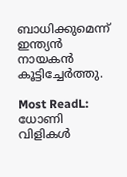ബാധിക്കുമെന്ന് ഇന്ത്യന്‍ നായകന്‍ കൂട്ടിച്ചേര്‍ത്തു.

Most ReadL: ധോണി വിളികള്‍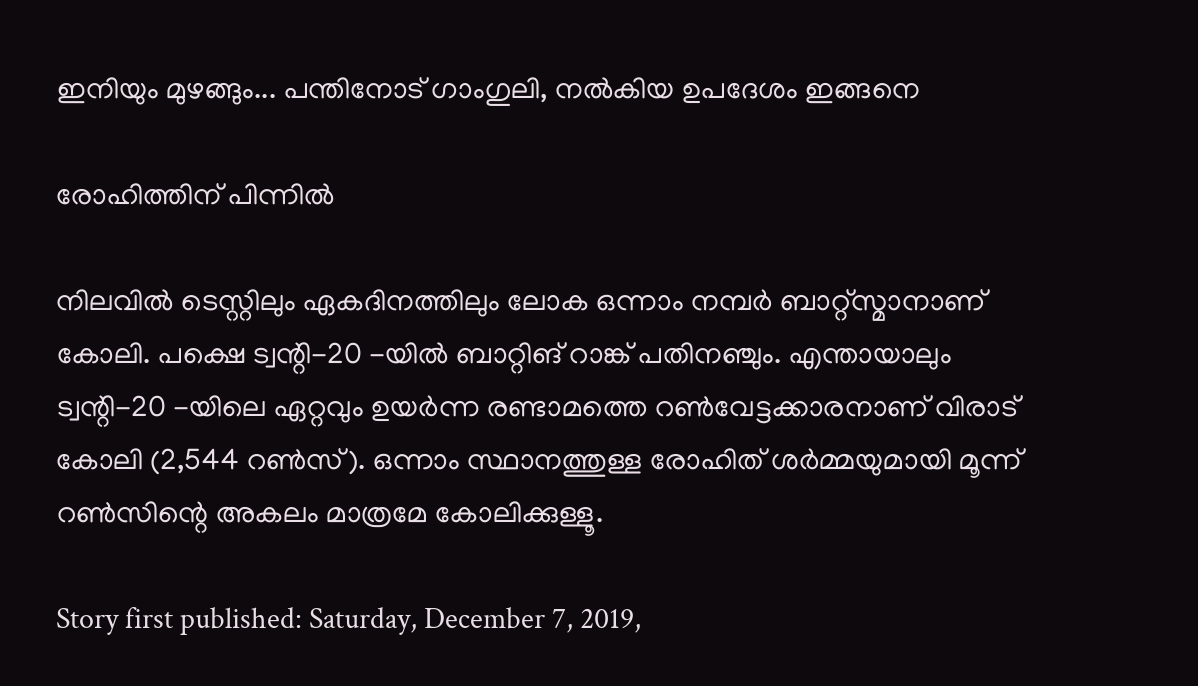ഇനിയും മുഴങ്ങും... പന്തിനോട് ഗാംഗുലി, നല്‍കിയ ഉപദേശം ഇങ്ങനെ

രോഹിത്തിന് പിന്നിൽ

നിലവില്‍ ടെസ്റ്റിലും ഏകദിനത്തിലും ലോക ഒന്നാം നമ്പര്‍ ബാറ്റ്‌സ്മാനാണ് കോലി. പക്ഷെ ട്വന്റി-20 -യില്‍ ബാറ്റിങ് റാങ്ക് പതിനഞ്ചും. എന്തായാലും ട്വന്റി-20 -യിലെ ഏറ്റവും ഉയര്‍ന്ന രണ്ടാമത്തെ റണ്‍വേട്ടക്കാരനാണ് വിരാട് കോലി (2,544 റണ്‍സ്). ഒന്നാം സ്ഥാനത്തുള്ള രോഹിത് ശര്‍മ്മയുമായി മൂന്ന് റണ്‍സിന്റെ അകലം മാത്രമേ കോലിക്കുള്ളൂ.

Story first published: Saturday, December 7, 2019,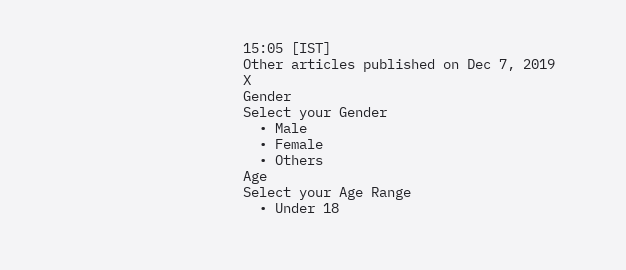15:05 [IST]
Other articles published on Dec 7, 2019
X
Gender
Select your Gender
  • Male
  • Female
  • Others
Age
Select your Age Range
  • Under 18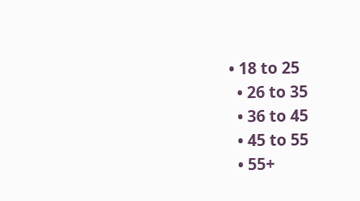• 18 to 25
  • 26 to 35
  • 36 to 45
  • 45 to 55
  • 55+